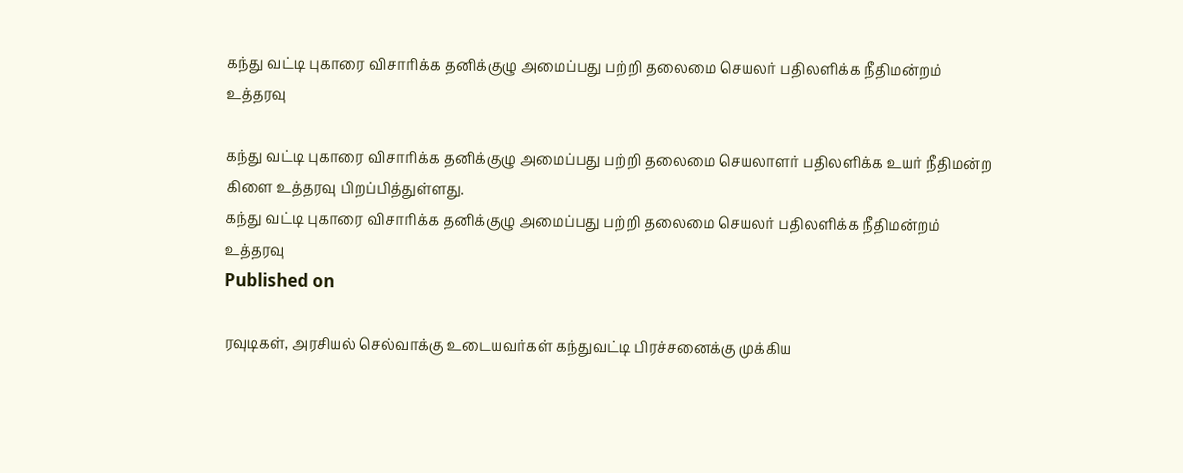கந்து வட்டி புகாரை விசாரிக்க தனிக்குழு அமைப்பது பற்றி தலைமை செயலர் பதிலளிக்க நீதிமன்றம் உத்தரவு

கந்து வட்டி புகாரை விசாரிக்க தனிக்குழு அமைப்பது பற்றி தலைமை செயலாளர் பதிலளிக்க உயர் நீதிமன்ற கிளை உத்தரவு பிறப்பித்துள்ளது.
கந்து வட்டி புகாரை விசாரிக்க தனிக்குழு அமைப்பது பற்றி தலைமை செயலர் பதிலளிக்க நீதிமன்றம் உத்தரவு
Published on

ரவுடிகள், அரசியல் செல்வாக்கு உடையவர்கள் கந்துவட்டி பிரச்சனைக்கு முக்கிய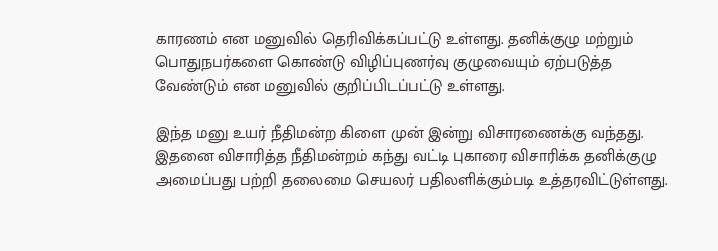காரணம் என மனுவில் தெரிவிக்கப்பட்டு உள்ளது. தனிக்குழு மற்றும் பொதுநபர்களை கொண்டு விழிப்புணர்வு குழுவையும் ஏற்படுத்த வேண்டும் என மனுவில் குறிப்பிடப்பட்டு உள்ளது.

இந்த மனு உயர் நீதிமன்ற கிளை முன் இன்று விசாரணைக்கு வந்தது. இதனை விசாரித்த நீதிமன்றம் கந்து வட்டி புகாரை விசாரிக்க தனிக்குழு அமைப்பது பற்றி தலைமை செயலர் பதிலளிக்கும்படி உத்தரவிட்டுள்ளது.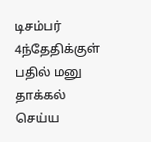டிசம்பர் 4ந்தேதிக்குள் பதில் மனு தாக்கல் செய்ய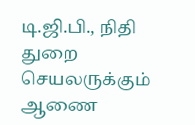டி.ஜி.பி., நிதி துறை செயலருக்கும் ஆணை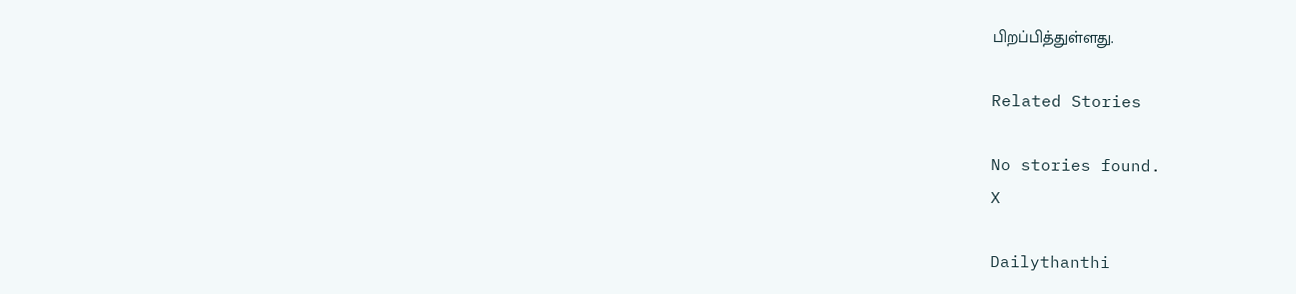பிறப்பித்துள்ளது.

Related Stories

No stories found.
X

Dailythanthi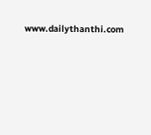www.dailythanthi.com